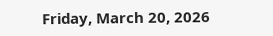Friday, March 20, 2026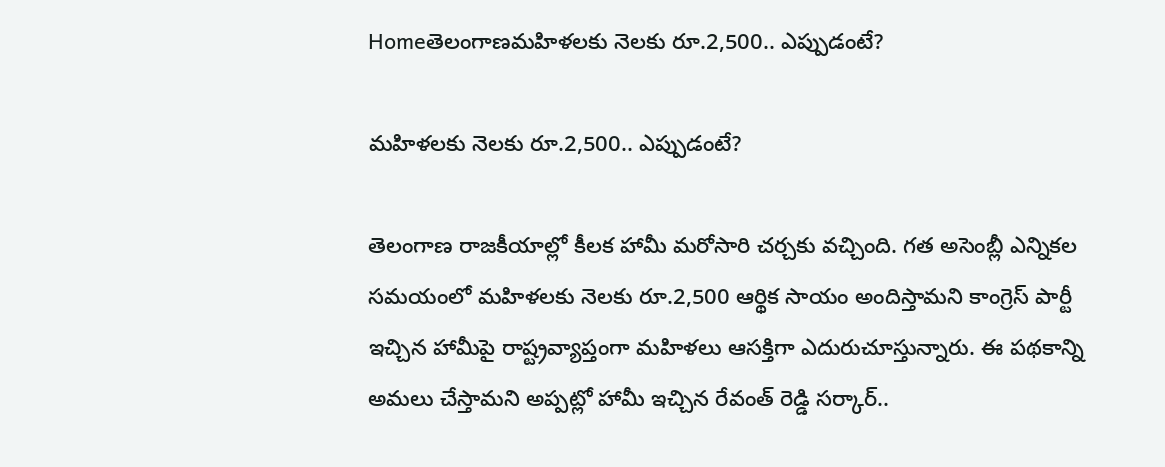Homeతెలంగాణమహిళలకు నెలకు రూ.2,500.. ఎప్పుడంటే?

మహిళలకు నెలకు రూ.2,500.. ఎప్పుడంటే?

తెలంగాణ రాజకీయాల్లో కీలక హామీ మరోసారి చర్చకు వచ్చింది. గత అసెంబ్లీ ఎన్నికల సమయంలో మహిళలకు నెలకు రూ.2,500 ఆర్థిక సాయం అందిస్తామని కాంగ్రెస్ పార్టీ ఇచ్చిన హామీపై రాష్ట్రవ్యాప్తంగా మహిళలు ఆసక్తిగా ఎదురుచూస్తున్నారు. ఈ పథకాన్ని అమలు చేస్తామని అప్పట్లో హామీ ఇచ్చిన రేవంత్ రెడ్డి సర్కార్..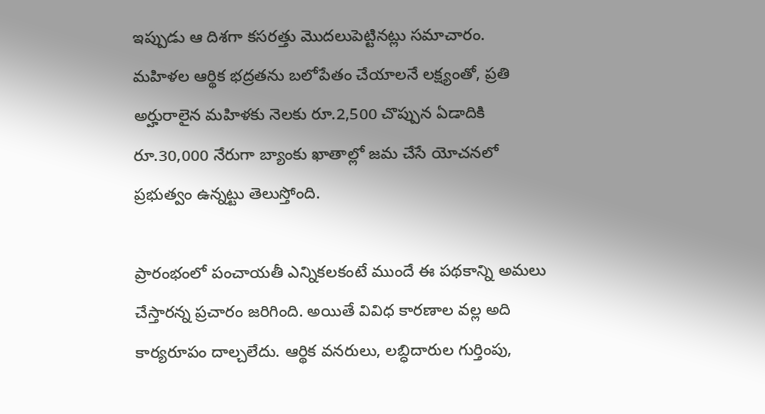ఇప్పుడు ఆ దిశగా కసరత్తు మొదలుపెట్టినట్లు సమాచారం. మహిళల ఆర్థిక భద్రతను బలోపేతం చేయాలనే లక్ష్యంతో, ప్రతి అర్హురాలైన మహిళకు నెలకు రూ.2,500 చొప్పున ఏడాదికి రూ.30,000 నేరుగా బ్యాంకు ఖాతాల్లో జమ చేసే యోచనలో ప్రభుత్వం ఉన్నట్టు తెలుస్తోంది.

ప్రారంభంలో పంచాయతీ ఎన్నికలకంటే ముందే ఈ పథకాన్ని అమలు చేస్తారన్న ప్రచారం జరిగింది. అయితే వివిధ కారణాల వల్ల అది కార్యరూపం దాల్చలేదు. ఆర్థిక వనరులు, లబ్ధిదారుల గుర్తింపు,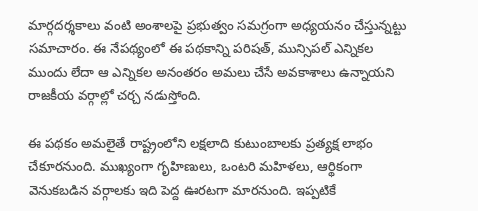మార్గదర్శకాలు వంటి అంశాలపై ప్రభుత్వం సమగ్రంగా అధ్యయనం చేస్తున్నట్టు సమాచారం. ఈ నేపథ్యంలో ఈ పథకాన్ని పరిషత్, మున్సిపల్ ఎన్నికల ముందు లేదా ఆ ఎన్నికల అనంతరం అమలు చేసే అవకాశాలు ఉన్నాయని రాజకీయ వర్గాల్లో చర్చ నడుస్తోంది.

ఈ పథకం అమలైతే రాష్ట్రంలోని లక్షలాది కుటుంబాలకు ప్రత్యక్ష లాభం చేకూరనుంది. ముఖ్యంగా గృహిణులు, ఒంటరి మహిళలు, ఆర్థికంగా వెనుకబడిన వర్గాలకు ఇది పెద్ద ఊరటగా మారనుంది. ఇప్పటికే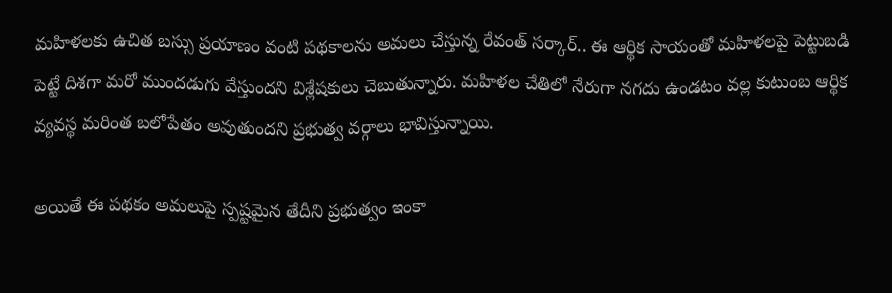మహిళలకు ఉచిత బస్సు ప్రయాణం వంటి పథకాలను అమలు చేస్తున్న రేవంత్ సర్కార్.. ఈ ఆర్థిక సాయంతో మహిళలపై పెట్టుబడి పెట్టే దిశగా మరో ముందడుగు వేస్తుందని విశ్లేషకులు చెబుతున్నారు. మహిళల చేతిలో నేరుగా నగదు ఉండటం వల్ల కుటుంబ ఆర్థిక వ్యవస్థ మరింత బలోపేతం అవుతుందని ప్రభుత్వ వర్గాలు భావిస్తున్నాయి.

అయితే ఈ పథకం అమలుపై స్పష్టమైన తేదీని ప్రభుత్వం ఇంకా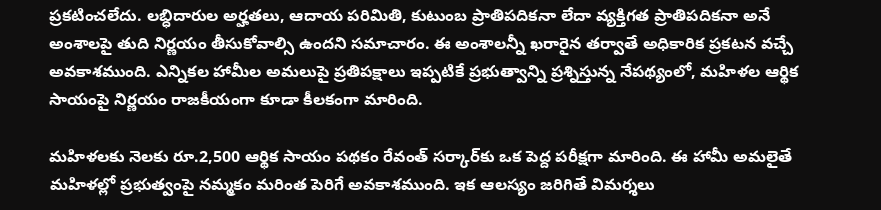ప్రకటించలేదు. లబ్ధిదారుల అర్హతలు, ఆదాయ పరిమితి, కుటుంబ ప్రాతిపదికనా లేదా వ్యక్తిగత ప్రాతిపదికనా అనే అంశాలపై తుది నిర్ణయం తీసుకోవాల్సి ఉందని సమాచారం. ఈ అంశాలన్నీ ఖరారైన తర్వాతే అధికారిక ప్రకటన వచ్చే అవకాశముంది. ఎన్నికల హామీల అమలుపై ప్రతిపక్షాలు ఇప్పటికే ప్రభుత్వాన్ని ప్రశ్నిస్తున్న నేపథ్యంలో, మహిళల ఆర్థిక సాయంపై నిర్ణయం రాజకీయంగా కూడా కీలకంగా మారింది.

మహిళలకు నెలకు రూ.2,500 ఆర్థిక సాయం పథకం రేవంత్ సర్కార్‌కు ఒక పెద్ద పరీక్షగా మారింది. ఈ హామీ అమలైతే మహిళల్లో ప్రభుత్వంపై నమ్మకం మరింత పెరిగే అవకాశముంది. ఇక ఆలస్యం జరిగితే విమర్శలు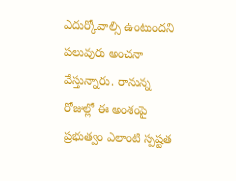ఎదుర్కోవాల్సి ఉంటుందని పలువురు అంచనా వేస్తున్నారు. రానున్న రోజుల్లో ఈ అంశంపై ప్రభుత్వం ఎలాంటి స్పష్టత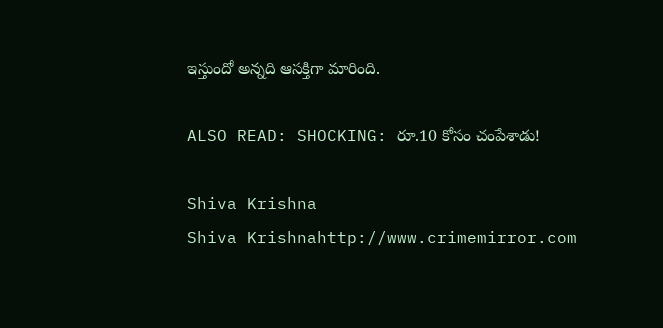ఇస్తుందో అన్నది ఆసక్తిగా మారింది.

ALSO READ: SHOCKING: రూ.10 కోసం చంపేశాడు!

Shiva Krishna
Shiva Krishnahttp://www.crimemirror.com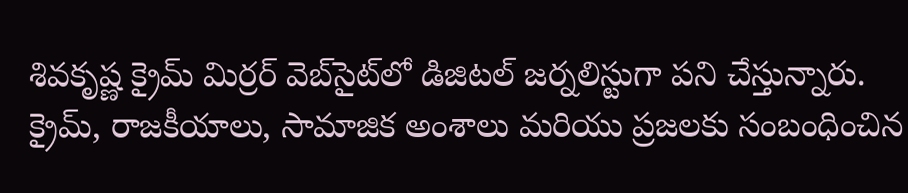శివకృష్ణ క్రైమ్ మిర్రర్ వెబ్‌సైట్‌లో డిజిటల్ జర్నలిస్టుగా పని చేస్తున్నారు. క్రైమ్, రాజకీయాలు, సామాజిక అంశాలు మరియు ప్రజలకు సంబంధించిన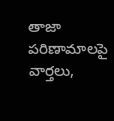తాజా పరిణామాలపై వార్తలు,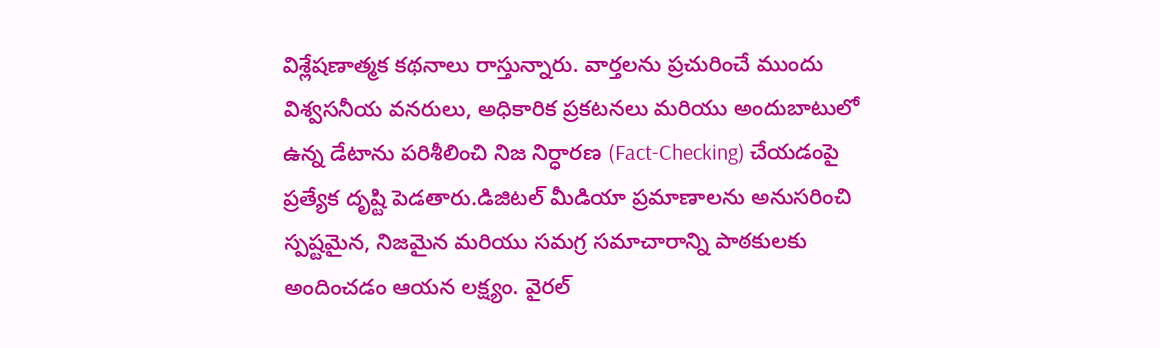విశ్లేషణాత్మక కథనాలు రాస్తున్నారు. వార్తలను ప్రచురించే ముందు విశ్వసనీయ వనరులు, అధికారిక ప్రకటనలు మరియు అందుబాటులో ఉన్న డేటాను పరిశీలించి నిజ నిర్ధారణ (Fact-Checking) చేయడంపై ప్రత్యేక దృష్టి పెడతారు.డిజిటల్ మీడియా ప్రమాణాలను అనుసరించి స్పష్టమైన, నిజమైన మరియు సమగ్ర సమాచారాన్ని పాఠకులకు అందించడం ఆయన లక్ష్యం. వైరల్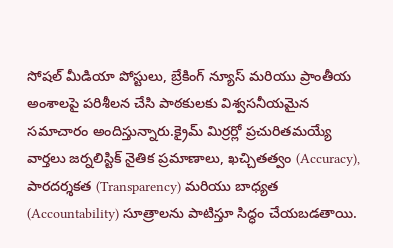సోషల్ మీడియా పోస్టులు, బ్రేకింగ్ న్యూస్ మరియు ప్రాంతీయ అంశాలపై పరిశీలన చేసి పాఠకులకు విశ్వసనీయమైన సమాచారం అందిస్తున్నారు.క్రైమ్ మిర్రర్లో ప్రచురితమయ్యే వార్తలు జర్నలిస్టిక్ నైతిక ప్రమాణాలు, ఖచ్చితత్వం (Accuracy), పారదర్శకత (Transparency) మరియు బాధ్యత (Accountability) సూత్రాలను పాటిస్తూ సిద్ధం చేయబడతాయి.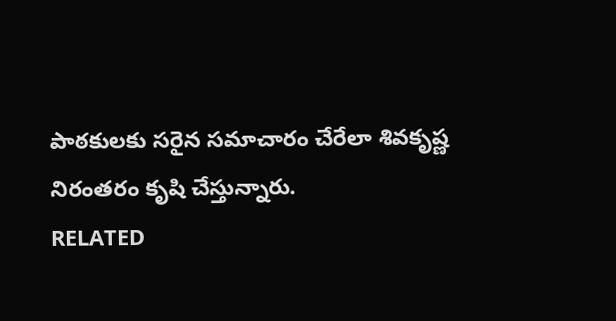పాఠకులకు సరైన సమాచారం చేరేలా శివకృష్ణ నిరంతరం కృషి చేస్తున్నారు.
RELATED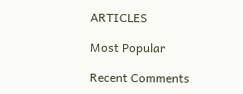ARTICLES

Most Popular

Recent Comments